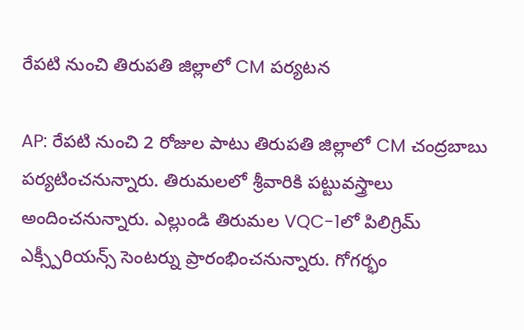రేపటి నుంచి తిరుపతి జిల్లాలో CM పర్యటన

AP: రేపటి నుంచి 2 రోజుల పాటు తిరుపతి జిల్లాలో CM చంద్రబాబు పర్యటించనున్నారు. తిరుమలలో శ్రీవారికి పట్టువస్త్రాలు అందించనున్నారు. ఎల్లుండి తిరుమల VQC-1లో పిలిగ్రిమ్ ఎక్స్పీరియన్స్ సెంటర్ను ప్రారంభించనున్నారు. గోగర్భం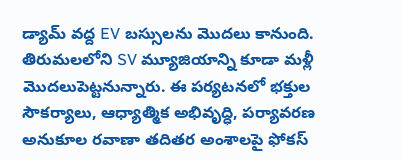డ్యామ్ వద్ద EV బస్సులను మొదలు కానుంది. తిరుమలలోని SV మ్యూజియాన్ని కూడా మళ్లీ మొదలుపెట్టనున్నారు. ఈ పర్యటనలో భక్తుల సౌకర్యాలు, ఆధ్యాత్మిక అభివృద్ధి, పర్యావరణ అనుకూల రవాణా తదితర అంశాలపై ఫోకస్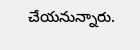చేయనున్నారు.